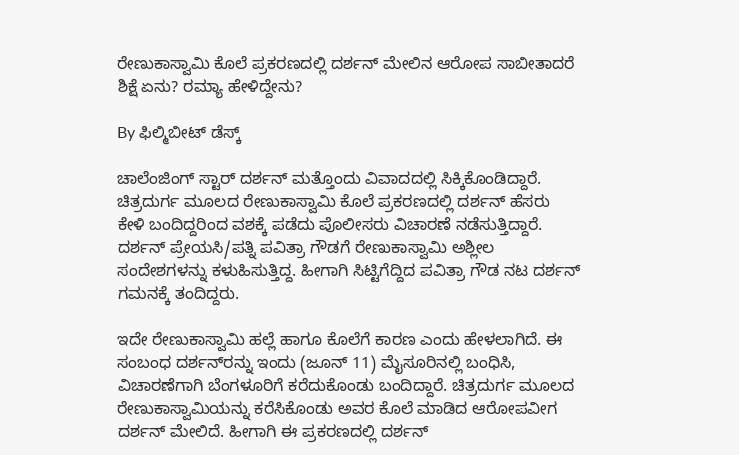ರೇಣುಕಾಸ್ವಾಮಿ ಕೊಲೆ ಪ್ರಕರಣದಲ್ಲಿ ದರ್ಶನ್ ಮೇಲಿನ ಆರೋಪ ಸಾಬೀತಾದರೆ ಶಿಕ್ಷೆ ಏನು? ರಮ್ಯಾ ಹೇಳಿದ್ದೇನು?

By ಫಿಲ್ಮಿಬೀಟ್ ಡೆಸ್ಕ್

ಚಾಲೆಂಜಿಂಗ್ ಸ್ಟಾರ್ ದರ್ಶನ್ ಮತ್ತೊಂದು ವಿವಾದದಲ್ಲಿ ಸಿಕ್ಕಿಕೊಂಡಿದ್ದಾರೆ. ಚಿತ್ರದುರ್ಗ ಮೂಲದ ರೇಣುಕಾಸ್ವಾಮಿ ಕೊಲೆ ಪ್ರಕರಣದಲ್ಲಿ ದರ್ಶನ್ ಹೆಸರು ಕೇಳಿ ಬಂದಿದ್ದರಿಂದ ವಶಕ್ಕೆ ಪಡೆದು ಪೊಲೀಸರು ವಿಚಾರಣೆ ನಡೆಸುತ್ತಿದ್ದಾರೆ. ದರ್ಶನ್ ಪ್ರೇಯಸಿ/ಪತ್ನಿ ಪವಿತ್ರಾ ಗೌಡಗೆ ರೇಣುಕಾಸ್ವಾಮಿ ಅಶ್ಲೀಲ ಸಂದೇಶಗಳನ್ನು ಕಳುಹಿಸುತ್ತಿದ್ದ. ಹೀಗಾಗಿ ಸಿಟ್ಟಿಗೆದ್ದಿದ ಪವಿತ್ರಾ ಗೌಡ ನಟ ದರ್ಶನ್‌ ಗಮನಕ್ಕೆ ತಂದಿದ್ದರು.

ಇದೇ ರೇಣುಕಾಸ್ವಾಮಿ ಹಲ್ಲೆ ಹಾಗೂ ಕೊಲೆಗೆ ಕಾರಣ ಎಂದು ಹೇಳಲಾಗಿದೆ. ಈ ಸಂಬಂಧ ದರ್ಶನ್‌ರನ್ನು ಇಂದು (ಜೂನ್ 11) ಮೈಸೂರಿನಲ್ಲಿ ಬಂಧಿಸಿ, ವಿಚಾರಣೆಗಾಗಿ ಬೆಂಗಳೂರಿಗೆ ಕರೆದುಕೊಂಡು ಬಂದಿದ್ದಾರೆ. ಚಿತ್ರದುರ್ಗ ಮೂಲದ ರೇಣುಕಾಸ್ವಾಮಿಯನ್ನು ಕರೆಸಿಕೊಂಡು ಅವರ ಕೊಲೆ ಮಾಡಿದ ಆರೋಪವೀಗ ದರ್ಶನ್ ಮೇಲಿದೆ. ಹೀಗಾಗಿ ಈ ಪ್ರಕರಣದಲ್ಲಿ ದರ್ಶನ್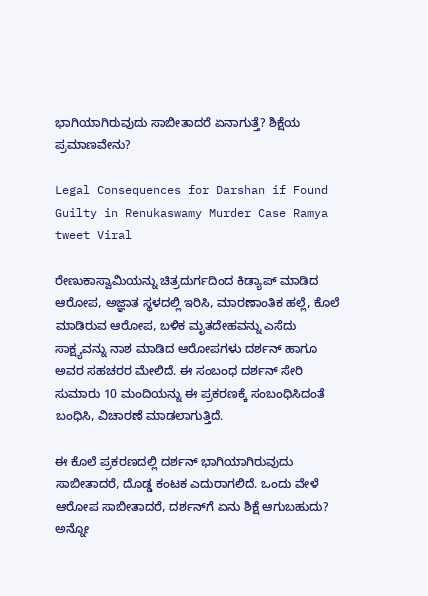ಭಾಗಿಯಾಗಿರುವುದು ಸಾಬೀತಾದರೆ ಏನಾಗುತ್ತೆ? ಶಿಕ್ಷೆಯ ಪ್ರಮಾಣವೇನು?

Legal Consequences for Darshan if Found Guilty in Renukaswamy Murder Case Ramya tweet Viral

ರೇಣುಕಾಸ್ವಾಮಿಯನ್ನು ಚಿತ್ರದುರ್ಗದಿಂದ ಕಿಡ್ಯಾಪ್ ಮಾಡಿದ ಆರೋಪ, ಅಜ್ಞಾತ ಸ್ಥಳದಲ್ಲಿ ಇರಿಸಿ, ಮಾರಣಾಂತಿಕ ಹಲ್ಲೆ, ಕೊಲೆ ಮಾಡಿರುವ ಆರೋಪ, ಬಳಿಕ ಮೃತದೇಹವನ್ನು ಎಸೆದು ಸಾಕ್ಷ್ಯವನ್ನು ನಾಶ ಮಾಡಿದ ಆರೋಪಗಳು ದರ್ಶನ್ ಹಾಗೂ ಅವರ ಸಹಚರರ ಮೇಲಿದೆ. ಈ ಸಂಬಂಧ ದರ್ಶನ್ ಸೇರಿ ಸುಮಾರು 10 ಮಂದಿಯನ್ನು ಈ ಪ್ರಕರಣಕ್ಕೆ ಸಂಬಂಧಿಸಿದಂತೆ ಬಂಧಿಸಿ, ವಿಚಾರಣೆ ಮಾಡಲಾಗುತ್ತಿದೆ.

ಈ ಕೊಲೆ ಪ್ರಕರಣದಲ್ಲಿ ದರ್ಶನ್ ಭಾಗಿಯಾಗಿರುವುದು ಸಾಬೀತಾದರೆ, ದೊಡ್ಡ ಕಂಟಕ ಎದುರಾಗಲಿದೆ. ಒಂದು ವೇಳೆ ಆರೋಪ ಸಾಬೀತಾದರೆ, ದರ್ಶನ್‌ಗೆ ಏನು ಶಿಕ್ಷೆ ಆಗುಬಹುದು? ಅನ್ನೋ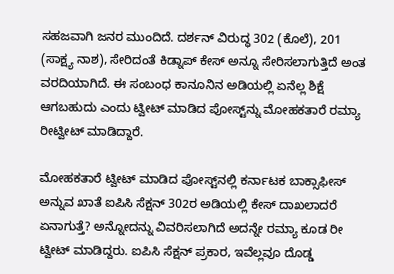ಸಹಜವಾಗಿ ಜನರ ಮುಂದಿದೆ. ದರ್ಶನ್ ವಿರುದ್ಧ 302 (ಕೊಲೆ), 201 (ಸಾಕ್ಷ್ಯ ನಾಶ), ಸೇರಿದಂತೆ ಕಿಡ್ನಾಪ್ ಕೇಸ್ ಅನ್ನೂ ಸೇರಿಸಲಾಗುತ್ತಿದೆ ಅಂತ ವರದಿಯಾಗಿದೆ. ಈ ಸಂಬಂಧ ಕಾನೂನಿನ ಅಡಿಯಲ್ಲಿ ಏನೆಲ್ಲ ಶಿಕ್ಷೆ ಆಗಬಹುದು ಎಂದು ಟ್ವೀಟ್ ಮಾಡಿದ ಪೋಸ್ಟ್‌ನ್ನು ಮೋಹಕತಾರೆ ರಮ್ಯಾ ರೀಟ್ವೀಟ್ ಮಾಡಿದ್ದಾರೆ.

ಮೋಹಕತಾರೆ ಟ್ವೀಟ್ ಮಾಡಿದ ಪೋಸ್ಟ್‌ನಲ್ಲಿ ಕರ್ನಾಟಕ ಬಾಕ್ಸಾಫೀಸ್ ಅನ್ನುವ ಖಾತೆ ಐಪಿಸಿ ಸೆಕ್ಷನ್ 302ರ ಅಡಿಯಲ್ಲಿ ಕೇಸ್ ದಾಖಲಾದರೆ ಏನಾಗುತ್ತೆ? ಅನ್ನೋದನ್ನು ವಿವರಿಸಲಾಗಿದೆ ಅದನ್ನೇ ರಮ್ಯಾ ಕೂಡ ರೀ ಟ್ವೀಟ್ ಮಾಡಿದ್ದರು. ಐಪಿಸಿ ಸೆಕ್ಷನ್ ಪ್ರಕಾರ, ಇವೆಲ್ಲವೂ ದೊಡ್ಡ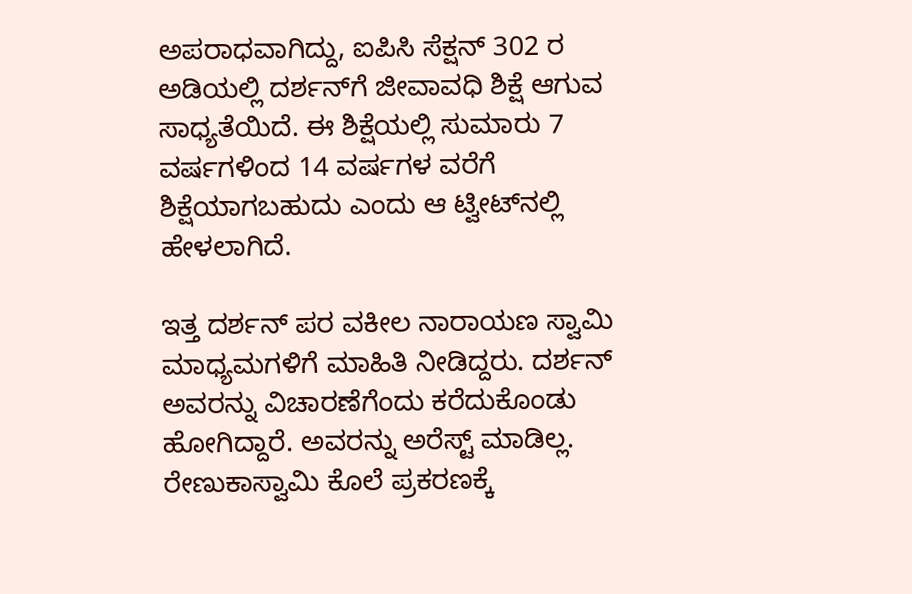ಅಪರಾಧವಾಗಿದ್ದು, ಐಪಿಸಿ ಸೆಕ್ಷನ್ 302 ರ ಅಡಿಯಲ್ಲಿ ದರ್ಶನ್‌ಗೆ ಜೀವಾವಧಿ ಶಿಕ್ಷೆ ಆಗುವ ಸಾಧ್ಯತೆಯಿದೆ. ಈ ಶಿಕ್ಷೆಯಲ್ಲಿ ಸುಮಾರು 7 ವರ್ಷಗಳಿಂದ 14 ವರ್ಷಗಳ ವರೆಗೆ ಶಿಕ್ಷೆಯಾಗಬಹುದು ಎಂದು ಆ ಟ್ವೀಟ್‌ನಲ್ಲಿ ಹೇಳಲಾಗಿದೆ.

ಇತ್ತ ದರ್ಶನ್ ಪರ ವಕೀಲ ನಾರಾಯಣ ಸ್ವಾಮಿ ಮಾಧ್ಯಮಗಳಿಗೆ ಮಾಹಿತಿ ನೀಡಿದ್ದರು. ದರ್ಶನ್ ಅವರನ್ನು ವಿಚಾರಣೆಗೆಂದು ಕರೆದುಕೊಂಡು ಹೋಗಿದ್ದಾರೆ. ಅವರನ್ನು ಅರೆಸ್ಟ್ ಮಾಡಿಲ್ಲ. ರೇಣುಕಾಸ್ವಾಮಿ ಕೊಲೆ ಪ್ರಕರಣಕ್ಕೆ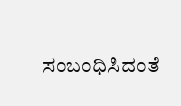ಸಂಬಂಧಿಸಿದಂತೆ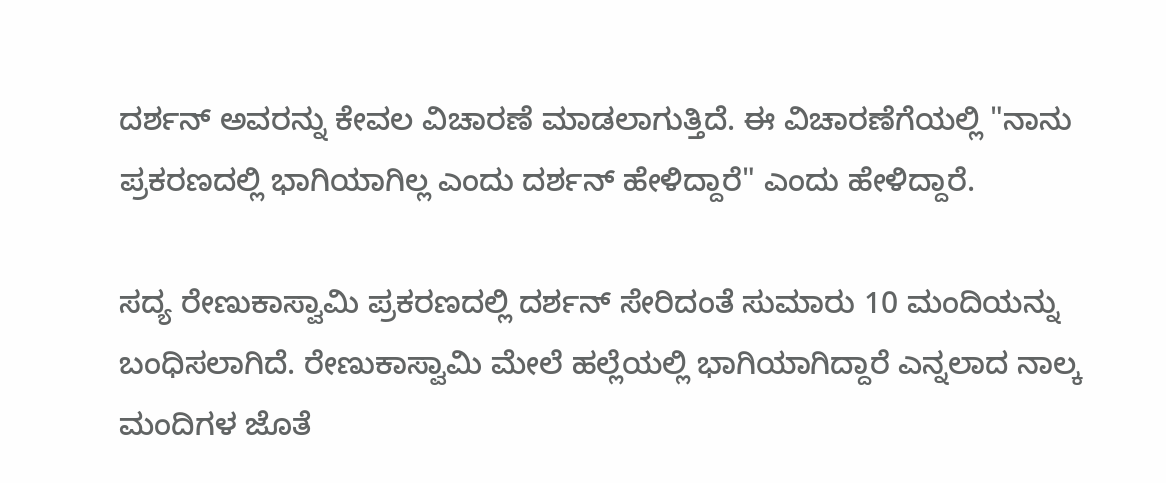ದರ್ಶನ್ ಅವರನ್ನು ಕೇವಲ ವಿಚಾರಣೆ ಮಾಡಲಾಗುತ್ತಿದೆ. ಈ ವಿಚಾರಣೆಗೆಯಲ್ಲಿ "ನಾನು ಪ್ರಕರಣದಲ್ಲಿ ಭಾಗಿಯಾಗಿಲ್ಲ ಎಂದು ದರ್ಶನ್ ಹೇಳಿದ್ದಾರೆ" ಎಂದು ಹೇಳಿದ್ದಾರೆ.

ಸದ್ಯ ರೇಣುಕಾಸ್ವಾಮಿ ಪ್ರಕರಣದಲ್ಲಿ ದರ್ಶನ್ ಸೇರಿದಂತೆ ಸುಮಾರು 10 ಮಂದಿಯನ್ನು ಬಂಧಿಸಲಾಗಿದೆ. ರೇಣುಕಾಸ್ವಾಮಿ ಮೇಲೆ ಹಲ್ಲೆಯಲ್ಲಿ ಭಾಗಿಯಾಗಿದ್ದಾರೆ ಎನ್ನಲಾದ ನಾಲ್ಕ ಮಂದಿಗಳ ಜೊತೆ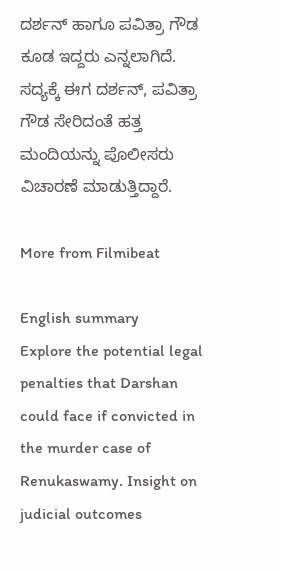ದರ್ಶನ್ ಹಾಗೂ ಪವಿತ್ರಾ ಗೌಡ ಕೂಡ ಇದ್ದರು ಎನ್ನಲಾಗಿದೆ. ಸದ್ಯಕ್ಕೆ ಈಗ ದರ್ಶನ್, ಪವಿತ್ರಾ ಗೌಡ ಸೇರಿದಂತೆ ಹತ್ತ ಮಂದಿಯನ್ನು ಪೊಲೀಸರು ವಿಚಾರಣೆ ಮಾಡುತ್ತಿದ್ದಾರೆ.

More from Filmibeat

English summary
Explore the potential legal penalties that Darshan could face if convicted in the murder case of Renukaswamy. Insight on judicial outcomes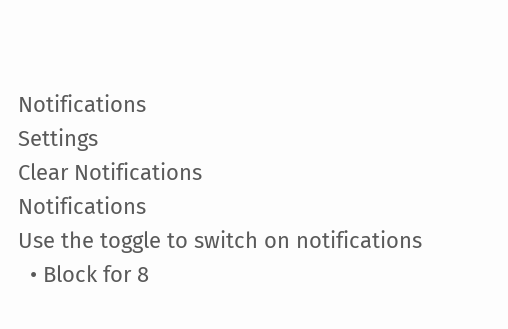Notifications
Settings
Clear Notifications
Notifications
Use the toggle to switch on notifications
  • Block for 8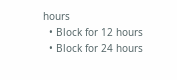hours
  • Block for 12 hours
  • Block for 24 hours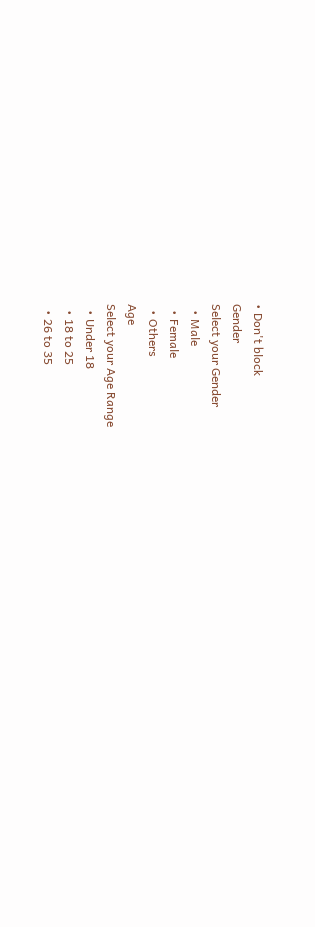• Don't block
Gender
Select your Gender
  • Male
  • Female
  • Others
Age
Select your Age Range
  • Under 18
  • 18 to 25
  • 26 to 35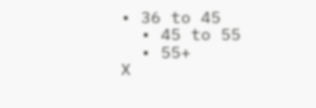• 36 to 45
  • 45 to 55
  • 55+
X